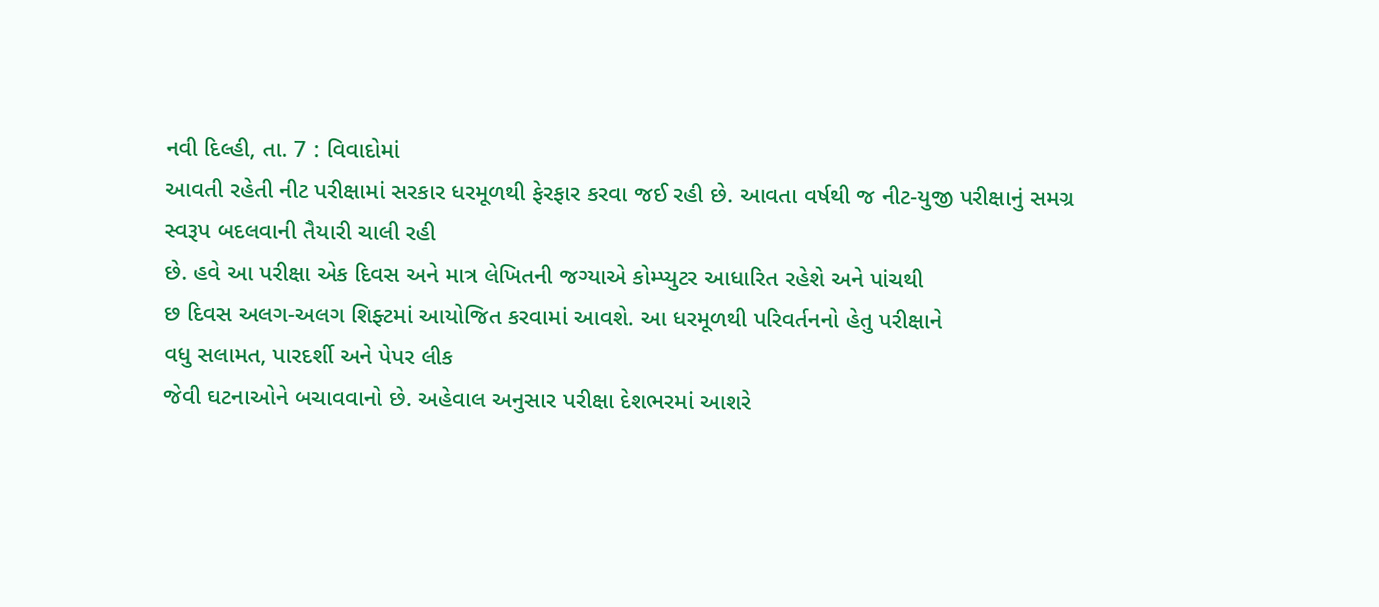નવી દિલ્હી, તા. 7 : વિવાદોમાં
આવતી રહેતી નીટ પરીક્ષામાં સરકાર ધરમૂળથી ફેરફાર કરવા જઈ રહી છે. આવતા વર્ષથી જ નીટ-યુજી પરીક્ષાનું સમગ્ર સ્વરૂપ બદલવાની તૈયારી ચાલી રહી
છે. હવે આ પરીક્ષા એક દિવસ અને માત્ર લેખિતની જગ્યાએ કોમ્પ્યુટર આધારિત રહેશે અને પાંચથી
છ દિવસ અલગ-અલગ શિફ્ટમાં આયોજિત કરવામાં આવશે. આ ધરમૂળથી પરિવર્તનનો હેતુ પરીક્ષાને
વધુ સલામત, પારદર્શી અને પેપર લીક
જેવી ઘટનાઓને બચાવવાનો છે. અહેવાલ અનુસાર પરીક્ષા દેશભરમાં આશરે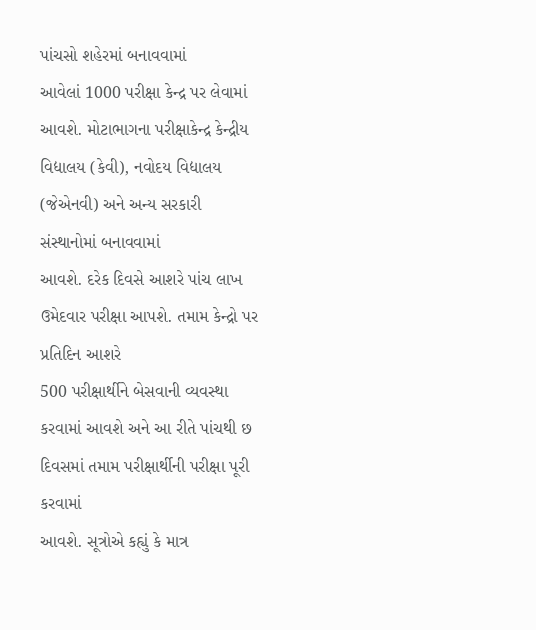પાંચસો શહેરમાં બનાવવામાં
આવેલાં 1000 પરીક્ષા કેન્દ્ર પર લેવામાં
આવશે. મોટાભાગના પરીક્ષાકેન્દ્ર કેન્દ્રીય વિદ્યાલય (કેવી), નવોદય વિદ્યાલય (જેએનવી) અને અન્ય સરકારી સંસ્થાનોમાં બનાવવામાં
આવશે. દરેક દિવસે આશરે પાંચ લાખ ઉમેદવાર પરીક્ષા આપશે. તમામ કેન્દ્રો પર પ્રતિદિન આશરે
500 પરીક્ષાર્થીને બેસવાની વ્યવસ્થા
કરવામાં આવશે અને આ રીતે પાંચથી છ દિવસમાં તમામ પરીક્ષાર્થીની પરીક્ષા પૂરી કરવામાં
આવશે. સૂત્રોએ કહ્યું કે માત્ર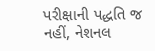પરીક્ષાની પદ્ધતિ જ નહીં, નેશનલ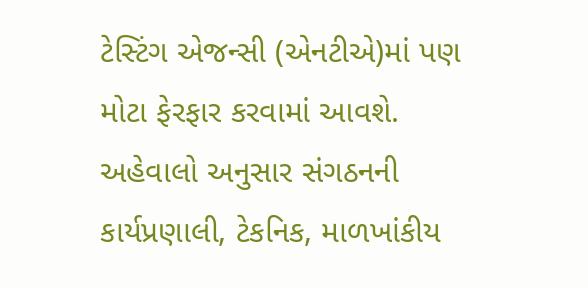ટેસ્ટિંગ એજન્સી (એનટીએ)માં પણ મોટા ફેરફાર કરવામાં આવશે. અહેવાલો અનુસાર સંગઠનની
કાર્યપ્રણાલી, ટેકનિક, માળખાંકીય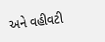અને વહીવટી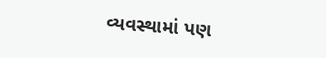વ્યવસ્થામાં પણ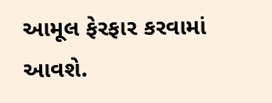આમૂલ ફેરફાર કરવામાં આવશે.